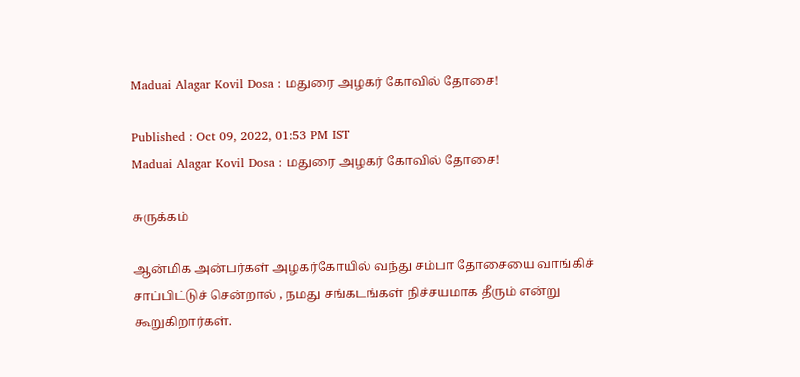Maduai Alagar Kovil Dosa : மதுரை அழகர் கோவில் தோசை!

Published : Oct 09, 2022, 01:53 PM IST
Maduai Alagar Kovil Dosa : மதுரை அழகர் கோவில் தோசை!

சுருக்கம்

ஆன்மிக அன்பர்கள் அழகர்கோயில் வந்து சம்பா தோசையை வாங்கிச் சாப்பிட்டுச் சென்றால் , நமது சங்கடங்கள் நிச்சயமாக தீரும் என்று கூறுகிறார்கள்.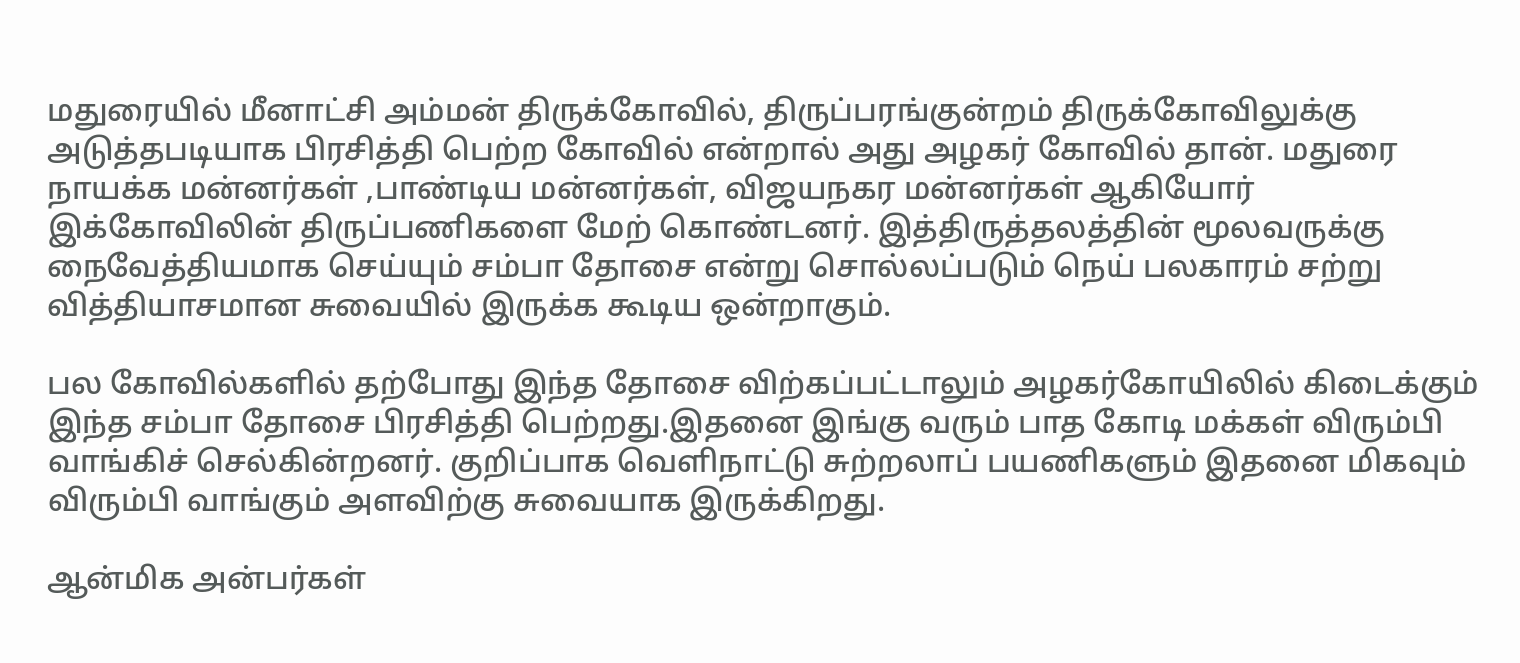மதுரையில் மீனாட்சி அம்மன் திருக்கோவில், திருப்பரங்குன்றம் திருக்கோவிலுக்கு அடுத்தபடியாக பிரசித்தி பெற்ற கோவில் என்றால் அது அழகர் கோவில் தான். மதுரை நாயக்க மன்னர்கள் ,பாண்டிய மன்னர்கள், விஜயநகர மன்னர்கள் ஆகியோர் இக்கோவிலின் திருப்பணிகளை மேற் கொண்டனர். இத்திருத்தலத்தின் மூலவருக்கு நைவேத்தியமாக செய்யும் சம்பா தோசை என்று சொல்லப்படும் நெய் பலகாரம் சற்று வித்தியாசமான சுவையில் இருக்க கூடிய ஒன்றாகும்.

பல கோவில்களில் தற்போது இந்த தோசை விற்கப்பட்டாலும் அழகர்கோயிலில் கிடைக்கும் இந்த சம்பா தோசை பிரசித்தி பெற்றது.இதனை இங்கு வரும் பாத கோடி மக்கள் விரும்பி வாங்கிச் செல்கின்றனர். குறிப்பாக வெளிநாட்டு சுற்றலாப் பயணிகளும் இதனை மிகவும் விரும்பி வாங்கும் அளவிற்கு சுவையாக இருக்கிறது.

ஆன்மிக அன்பர்கள்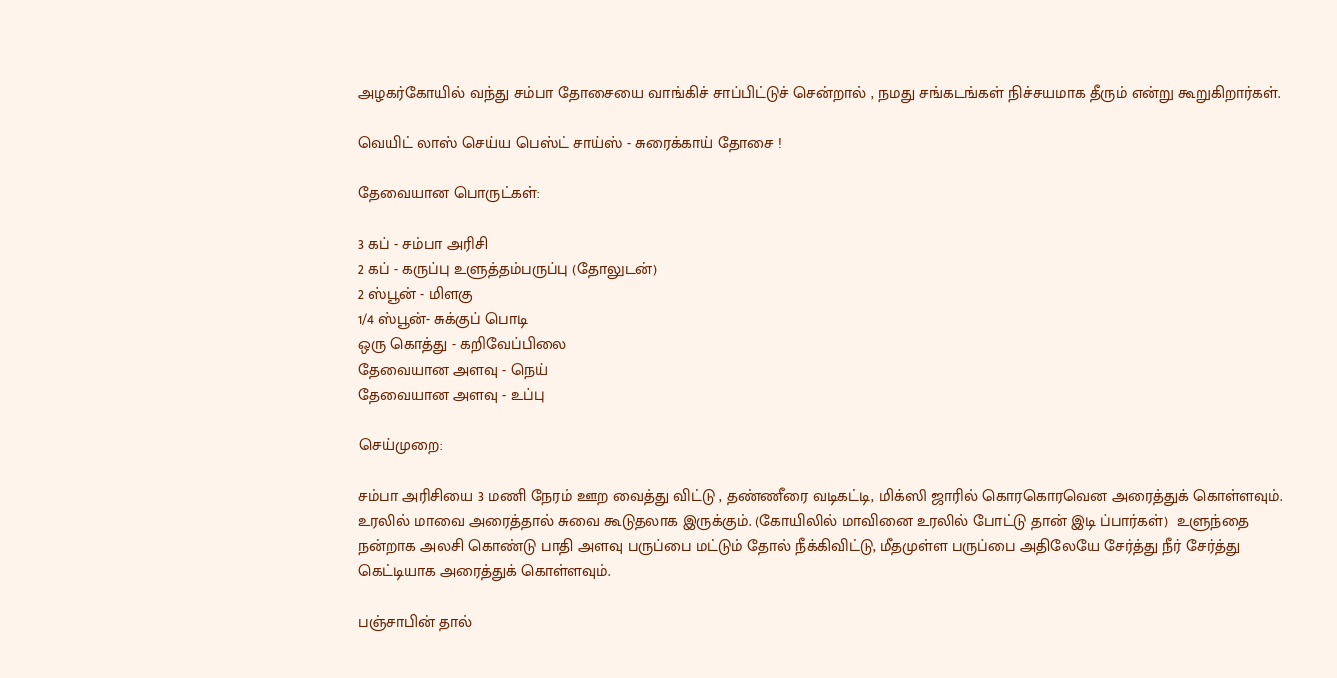அழகர்கோயில் வந்து சம்பா தோசையை வாங்கிச் சாப்பிட்டுச் சென்றால் , நமது சங்கடங்கள் நிச்சயமாக தீரும் என்று கூறுகிறார்கள்.

வெயிட் லாஸ் செய்ய பெஸ்ட் சாய்ஸ் - சுரைக்காய் தோசை !

தேவையான பொருட்கள்:

3 கப் - சம்பா அரிசி
2 கப் - கருப்பு உளுத்தம்பருப்பு (தோலுடன்)
2 ஸ்பூன் - மிளகு
1/4 ஸ்பூன்- சுக்குப் பொடி
ஒரு கொத்து - கறிவேப்பிலை
தேவையான அளவு - நெய்
தேவையான அளவு - உப்பு

செய்முறை:

சம்பா அரிசியை 3 மணி நேரம் ஊற வைத்து விட்டு , தண்ணீரை வடிகட்டி, மிக்ஸி ஜாரில் கொரகொரவென அரைத்துக் கொள்ளவும். உரலில் மாவை அரைத்தால் சுவை கூடுதலாக இருக்கும். (கோயிலில் மாவினை உரலில் போட்டு தான் இடி ப்பார்கள்)  உளுந்தை நன்றாக அலசி கொண்டு பாதி அளவு பருப்பை மட்டும் தோல் நீக்கிவிட்டு, மீதமுள்ள பருப்பை அதிலேயே சேர்த்து நீர் சேர்த்து கெட்டியாக அரைத்துக் கொள்ளவும்.

பஞ்சாபின் தால்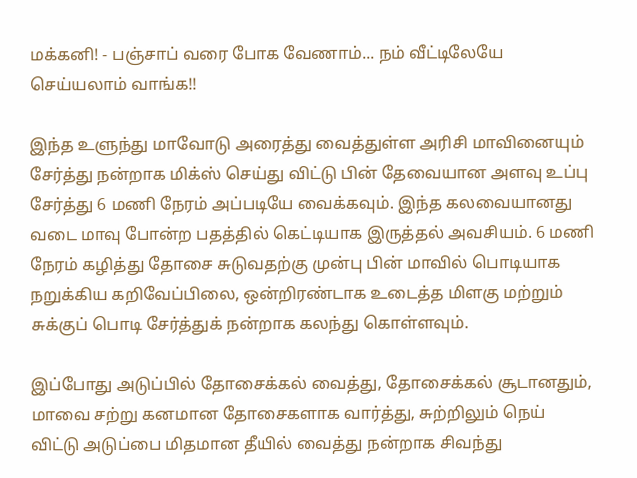மக்கனி! - பஞ்சாப் வரை போக வேணாம்... நம் வீட்டிலேயே செய்யலாம் வாங்க!!

இந்த உளுந்து மாவோடு அரைத்து வைத்துள்ள அரிசி மாவினையும் சேர்த்து நன்றாக மிக்ஸ் செய்து விட்டு பின் தேவையான அளவு உப்பு சேர்த்து 6 மணி நேரம் அப்படியே வைக்கவும். இந்த கலவையானது வடை மாவு போன்ற பதத்தில் கெட்டியாக இருத்தல் அவசியம். 6 மணி நேரம் கழித்து தோசை சுடுவதற்கு முன்பு பின் மாவில் பொடியாக நறுக்கிய கறிவேப்பிலை, ஒன்றிரண்டாக உடைத்த மிளகு மற்றும் சுக்குப் பொடி சேர்த்துக் நன்றாக கலந்து கொள்ளவும்.

இப்போது அடுப்பில் தோசைக்கல் வைத்து, தோசைக்கல் சூடானதும், மாவை சற்று கனமான தோசைகளாக வார்த்து, சுற்றிலும் நெய் விட்டு அடுப்பை மிதமான தீயில் வைத்து நன்றாக சிவந்து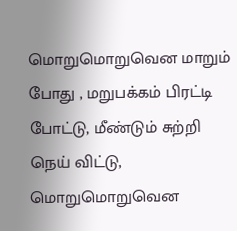மொறுமொறுவென மாறும் போது , மறுபக்கம் பிரட்டி போட்டு, மீண்டும் சுற்றி நெய் விட்டு, மொறுமொறுவென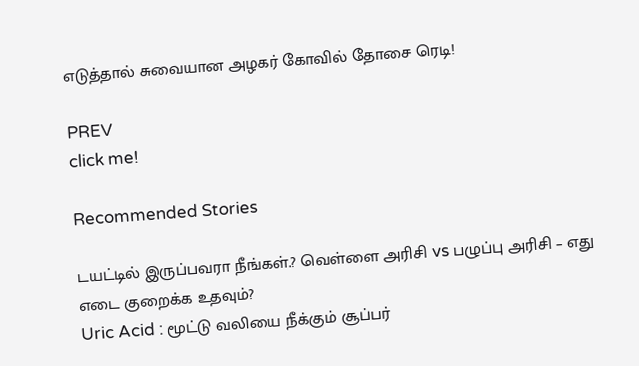எடுத்தால் சுவையான அழகர் கோவில் தோசை ரெடி!

PREV
click me!

Recommended Stories

டயட்டில் இருப்பவரா நீங்கள்.? வெள்ளை அரிசி vs பழுப்பு அரிசி – எது எடை குறைக்க உதவும்?
Uric Acid : மூட்டு வலியை நீக்கும் சூப்பர்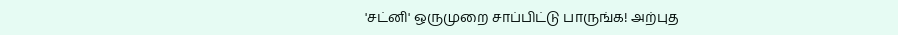'சட்னி' ஒருமுறை சாப்பிட்டு பாருங்க! அற்புத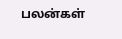பலன்கள்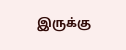இருக்கு